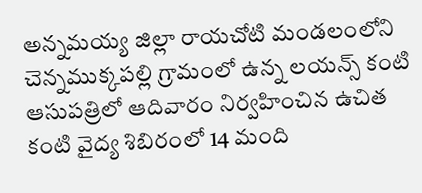అన్నమయ్య జిల్లా రాయచోటి మండలంలోని చెన్నముక్కపల్లి గ్రామంలో ఉన్న లయన్స్ కంటి ఆసుపత్రిలో ఆదివారం నిర్వహించిన ఉచిత కంటి వైద్య శిబిరంలో 14 మంది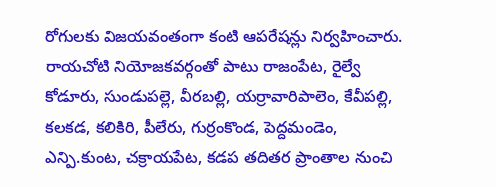రోగులకు విజయవంతంగా కంటి ఆపరేషన్లు నిర్వహించారు. రాయచోటి నియోజకవర్గంతో పాటు రాజంపేట, రైల్వే కోడూరు, సుండుపల్లె, వీరబల్లి, యర్రావారిపాలెం, కేవీపల్లి, కలకడ, కలికిరి, పీలేరు, గుర్రంకొండ, పెద్దమండెం, ఎన్పి.కుంట, చక్రాయపేట, కడప తదితర ప్రాంతాల నుంచి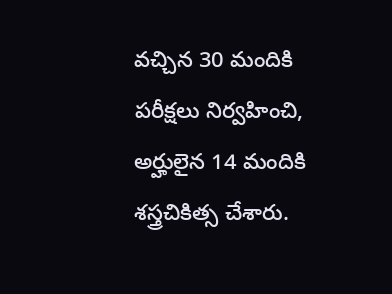వచ్చిన 30 మందికి పరీక్షలు నిర్వహించి, అర్హులైన 14 మందికి శస్త్రచికిత్స చేశారు.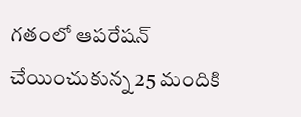గతంలో ఆపరేషన్ చేయించుకున్న 25 మందికి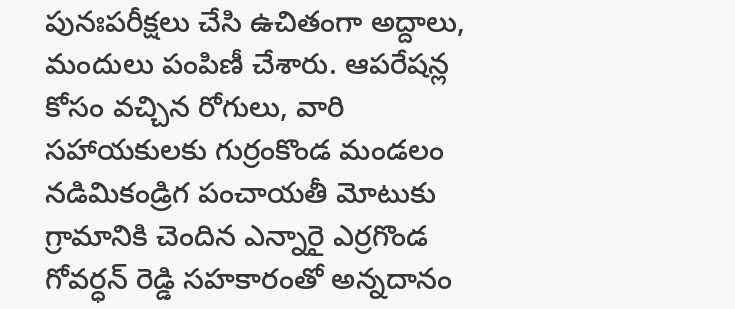పునఃపరీక్షలు చేసి ఉచితంగా అద్దాలు, మందులు పంపిణీ చేశారు. ఆపరేషన్ల కోసం వచ్చిన రోగులు, వారి సహాయకులకు గుర్రంకొండ మండలం నడిమికండ్రిగ పంచాయతీ మోటుకు గ్రామానికి చెందిన ఎన్నారై ఎర్రగొండ గోవర్ధన్ రెడ్డి సహకారంతో అన్నదానం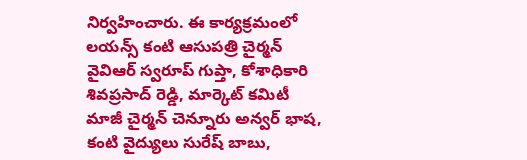నిర్వహించారు. ఈ కార్యక్రమంలో లయన్స్ కంటి ఆసుపత్రి చైర్మన్ వైవిఆర్ స్వరూప్ గుప్తా, కోశాధికారి శివప్రసాద్ రెడ్డి, మార్కెట్ కమిటీ మాజీ చైర్మన్ చెన్నూరు అన్వర్ భాష, కంటి వైద్యులు సురేష్ బాబు,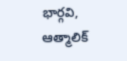భార్గవి, ఆత్మాలిక్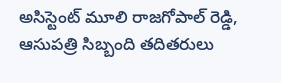అసిస్టెంట్ మూలి రాజగోపాల్ రెడ్డి, ఆసుపత్రి సిబ్బంది తదితరులు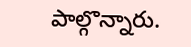పాల్గొన్నారు.